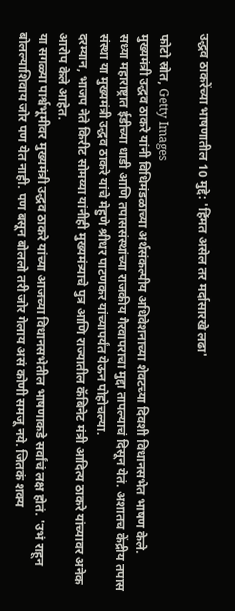उद्धव ठाकरेंच्या भाषणातील 10 मुद्दे: 'हिंमत असेल तर मर्दासारखे लढा'

फोटो स्रोत, Getty Images
मुख्यमंत्री उद्धव ठाकरे यांनी विधिमंडळाच्या अर्थसंकल्पीय अधिवेशनाच्या शेवटच्या दिवशी विधानसभेत भाषण केले.
सध्या महाराष्ट्रात ईडीच्या धाडी आणि तपाससंस्थांच्या राजकीय गैरवापराचा मुद्दा तापल्याचं दिसून येतं. अशातच केंद्रीय तपास संस्था या मुख्यमंत्री उद्धव ठाकरे यांचे मेहुणे श्रीधर पाटणकर यांच्यापर्यंत येऊन पोहोचल्या.
दरम्यान, भाजप नेते किरीट सोमय्या यांनीही मुख्यमंत्र्याचे पुत्र आणि राज्यातील कॅबिनेट मंत्री आदित्य ठाकरे यांच्यावर अनेक आरोप केले आहेत.
या सगळ्या पार्श्वभूमीवर मुख्यमंत्री उद्धव ठाकरे यांच्या आजच्या विधानसभेतील भाषणाकडे सर्वांचं लक्ष होतं. 'उभं राहून बोलल्याशिवाय जोर पण येत नाही. पण बसून बोललो तरी जोर गेलाय असं कोणी समजू नये. जितकं शक्य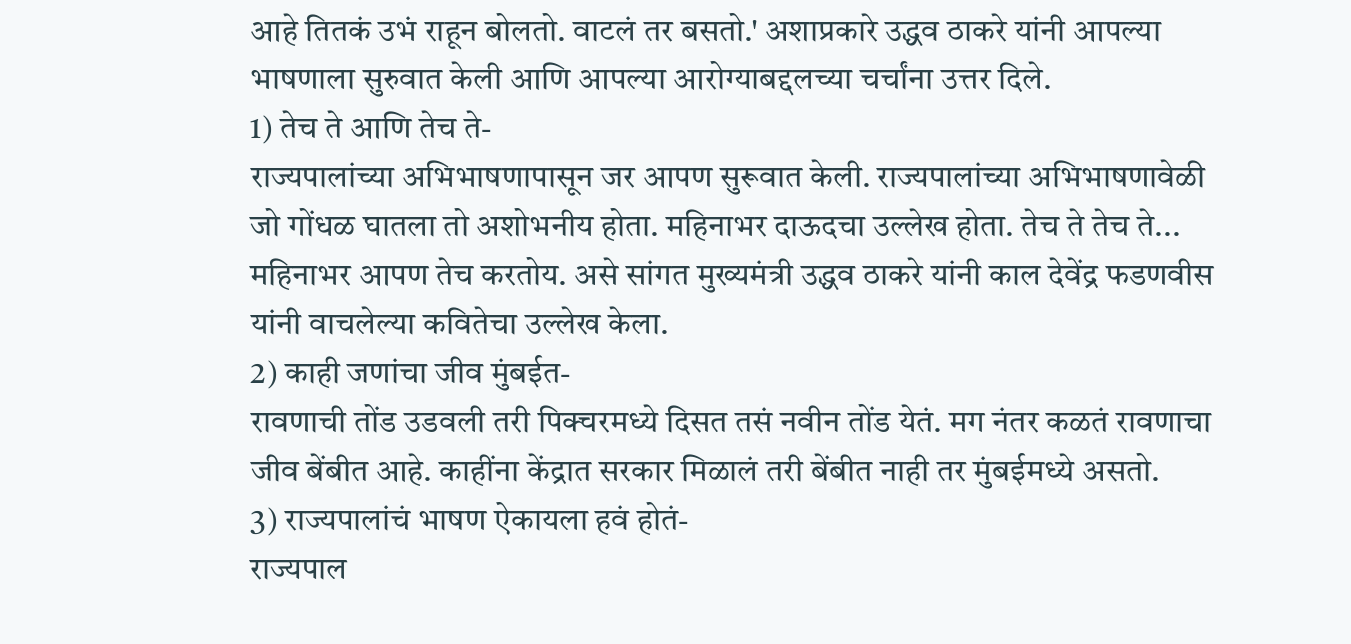आहे तितकं उभं राहून बोलतो. वाटलं तर बसतो.' अशाप्रकारे उद्धव ठाकरे यांनी आपल्या भाषणाला सुरुवात केली आणि आपल्या आरोग्याबद्दलच्या चर्चांना उत्तर दिले.
1) तेच ते आणि तेच ते-
राज्यपालांच्या अभिभाषणापासून जर आपण सुरूवात केली. राज्यपालांच्या अभिभाषणावेळी जो गोंधळ घातला तो अशोभनीय होता. महिनाभर दाऊदचा उल्लेख होता. तेच ते तेच ते... महिनाभर आपण तेच करतोय. असे सांगत मुख्यमंत्री उद्धव ठाकरे यांनी काल देवेंद्र फडणवीस यांनी वाचलेल्या कवितेचा उल्लेख केला.
2) काही जणांचा जीव मुंबईत-
रावणाची तोंड उडवली तरी पिक्चरमध्ये दिसत तसं नवीन तोंड येतं. मग नंतर कळतं रावणाचा जीव बेंबीत आहे. काहींना केंद्रात सरकार मिळालं तरी बेंबीत नाही तर मुंबईमध्ये असतो.
3) राज्यपालांचं भाषण ऐकायला हवं होतं-
राज्यपाल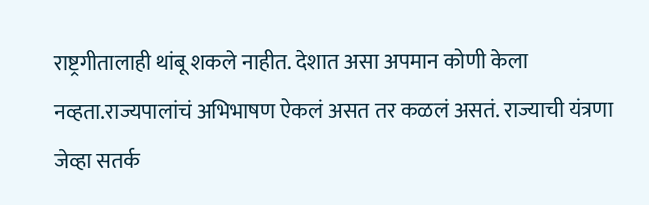राष्ट्रगीतालाही थांबू शकले नाहीत. देशात असा अपमान कोणी केला नव्हता.राज्यपालांचं अभिभाषण ऐकलं असत तर कळलं असतं. राज्याची यंत्रणा जेव्हा सतर्क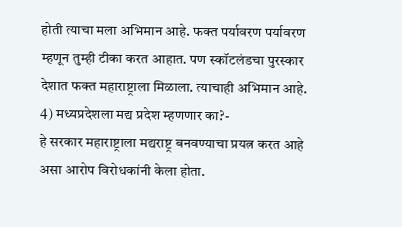होती त्याचा मला अभिमान आहे. फक्त पर्यावरण पर्यावरण म्हणून तुम्ही टीका करत आहात. पण स्कॉटलंडचा पुरस्कार देशात फक्त महाराष्ट्राला मिळाला. त्याचाही अभिमान आहे.
4) मध्यप्रदेशला मद्य प्रदेश म्हणणार का?-
हे सरकार महाराष्ट्राला मद्यराष्ट्र बनवण्याचा प्रयत्न करत आहे असा आरोप विरोधकांनी केला होता.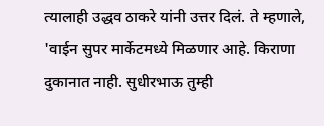त्यालाही उद्धव ठाकरे यांनी उत्तर दिलं. ते म्हणाले, 'वाईन सुपर मार्केटमध्ये मिळणार आहे. किराणा दुकानात नाही. सुधीरभाऊ तुम्ही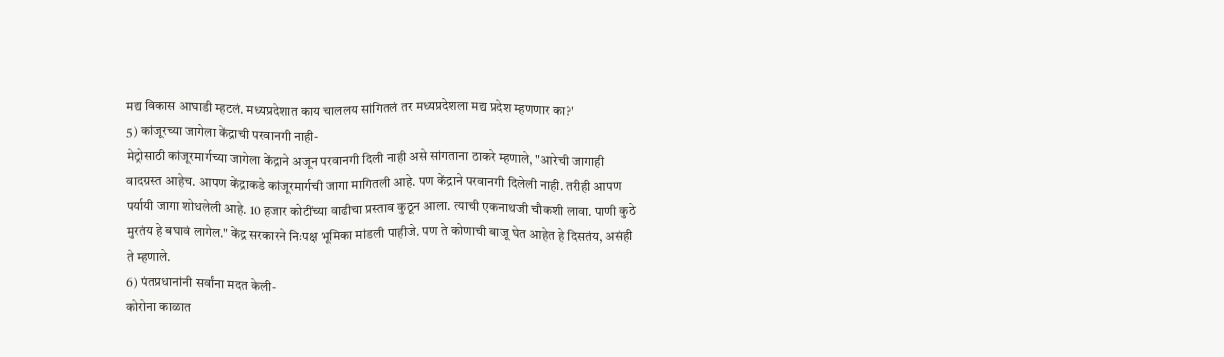मद्य विकास आघाडी म्हटलं. मध्यप्रदेशात काय चाललय सांगितलं तर मध्यप्रदेशला मद्य प्रदेश म्हणणार का?'
5) कांजूरच्या जागेला केंद्राची परवानगी नाही-
मेट्रोसाठी कांजूरमार्गच्या जागेला केंद्राने अजून परवानगी दिली नाही असे सांगताना ठाकरे म्हणाले, "आरेची जागाही वादग्रस्त आहेच. आपण केंद्राकडे कांजूरमार्गची जागा मागितली आहे. पण केंद्राने परवानगी दिलेली नाही. तरीही आपण पर्यायी जागा शोधलेली आहे. 10 हजार कोटींच्या वाढीचा प्रस्ताव कुठून आला. त्याची एकनाथजी चौकशी लावा. पाणी कुठे मुरतंय हे बघावं लागेल." केंद्र सरकारने निःपक्ष भूमिका मांडली पाहीजे. पण ते कोणाची बाजू घेत आहेत हे दिसतंय, असंही ते म्हणाले.
6) पंतप्रधानांनी सर्वांना मदत केली-
कोरोना काळात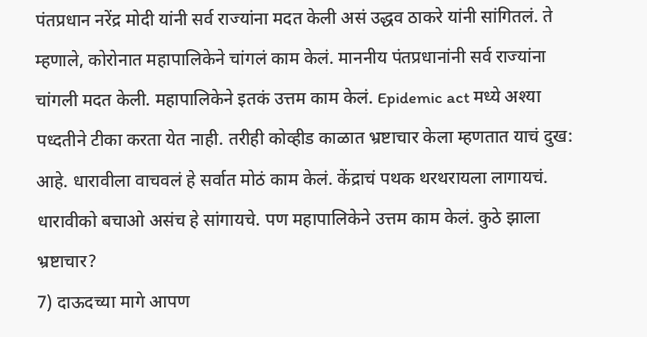पंतप्रधान नरेंद्र मोदी यांनी सर्व राज्यांना मदत केली असं उद्धव ठाकरे यांनी सांगितलं. ते म्हणाले, कोरोनात महापालिकेने चांगलं काम केलं. माननीय पंतप्रधानांनी सर्व राज्यांना चांगली मदत केली. महापालिकेने इतकं उत्तम काम केलं. Epidemic act मध्ये अश्या पध्दतीने टीका करता येत नाही. तरीही कोव्हीड काळात भ्रष्टाचार केला म्हणतात याचं दुख: आहे. धारावीला वाचवलं हे सर्वात मोठं काम केलं. केंद्राचं पथक थरथरायला लागायचं. धारावीको बचाओ असंच हे सांगायचे. पण महापालिकेने उत्तम काम केलं. कुठे झाला भ्रष्टाचार?
7) दाऊदच्या मागे आपण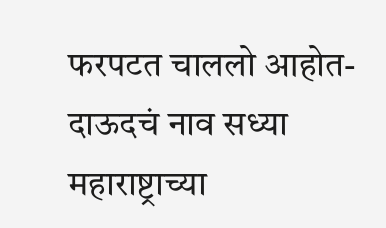फरपटत चाललो आहोत-
दाऊदचं नाव सध्या महाराष्ट्राच्या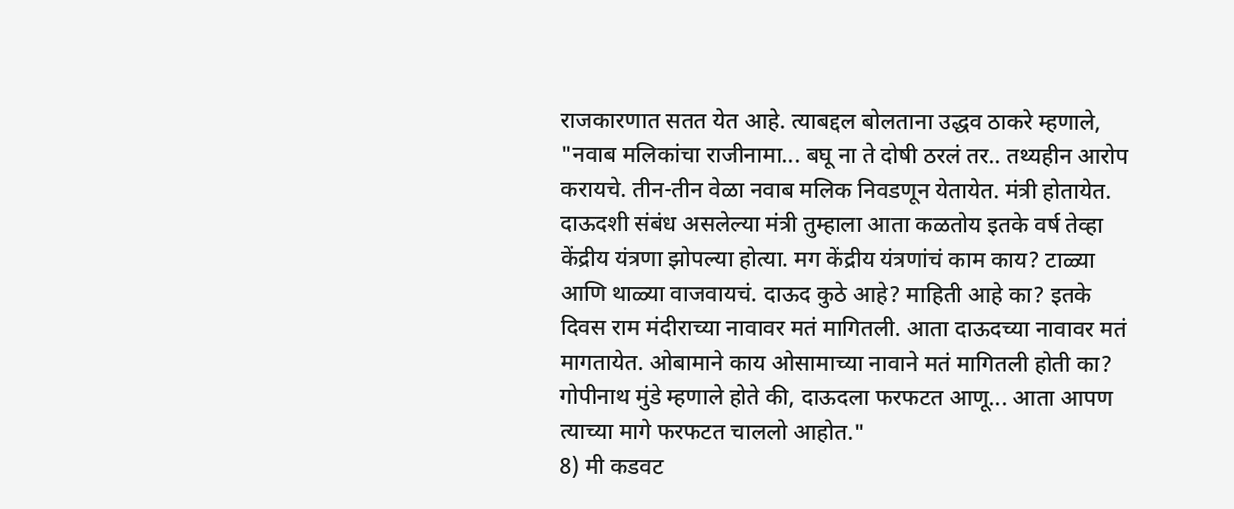राजकारणात सतत येत आहे. त्याबद्दल बोलताना उद्धव ठाकरे म्हणाले, "नवाब मलिकांचा राजीनामा... बघू ना ते दोषी ठरलं तर.. तथ्यहीन आरोप करायचे. तीन-तीन वेळा नवाब मलिक निवडणून येतायेत. मंत्री होतायेत. दाऊदशी संबंध असलेल्या मंत्री तुम्हाला आता कळतोय इतके वर्ष तेव्हा केंद्रीय यंत्रणा झोपल्या होत्या. मग केंद्रीय यंत्रणांचं काम काय? टाळ्या आणि थाळ्या वाजवायचं. दाऊद कुठे आहे? माहिती आहे का? इतके दिवस राम मंदीराच्या नावावर मतं मागितली. आता दाऊदच्या नावावर मतं मागतायेत. ओबामाने काय ओसामाच्या नावाने मतं मागितली होती का? गोपीनाथ मुंडे म्हणाले होते की, दाऊदला फरफटत आणू... आता आपण त्याच्या मागे फरफटत चाललो आहोत."
8) मी कडवट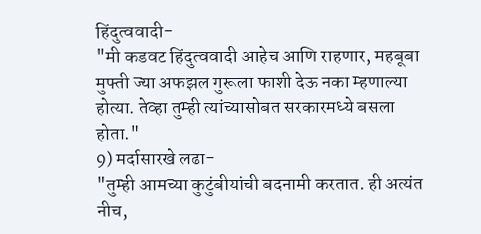हिंदुत्ववादी-
"मी कडवट हिंदुत्ववादी आहेच आणि राहणार, महबूबा मुफ्ती ज्या अफझल गुरूला फाशी देऊ नका म्हणाल्या होत्या. तेव्हा तुम्ही त्यांच्यासोबत सरकारमध्ये बसला होता."
9) मर्दासारखे लढा-
"तुम्ही आमच्या कुटुंबीयांची बदनामी करतात. ही अत्यंत नीच,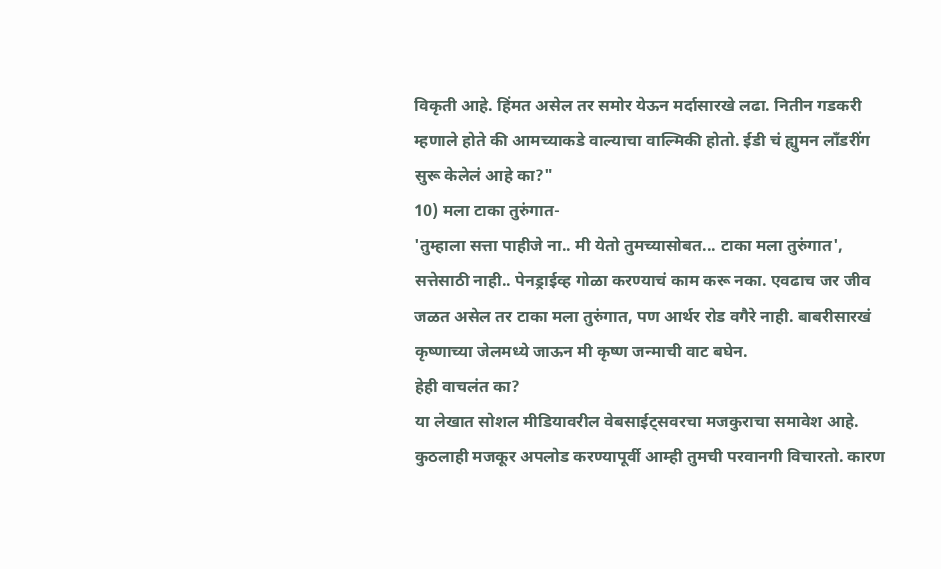विकृती आहे. हिंमत असेल तर समोर येऊन मर्दासारखे लढा. नितीन गडकरी म्हणाले होते की आमच्याकडे वाल्याचा वाल्मिकी होतो. ईडी चं ह्युमन लॉंडरींग सुरू केलेलं आहे का?"
10) मला टाका तुरुंगात-
'तुम्हाला सत्ता पाहीजे ना.. मी येतो तुमच्यासोबत... टाका मला तुरुंगात', सत्तेसाठी नाही.. पेनड्राईव्ह गोळा करण्याचं काम करू नका. एवढाच जर जीव जळत असेल तर टाका मला तुरुंगात, पण आर्थर रोड वगैरे नाही. बाबरीसारखं कृष्णाच्या जेलमध्ये जाऊन मी कृष्ण जन्माची वाट बघेन.
हेही वाचलंत का?
या लेखात सोशल मीडियावरील वेबसाईट्सवरचा मजकुराचा समावेश आहे. कुठलाही मजकूर अपलोड करण्यापूर्वी आम्ही तुमची परवानगी विचारतो. कारण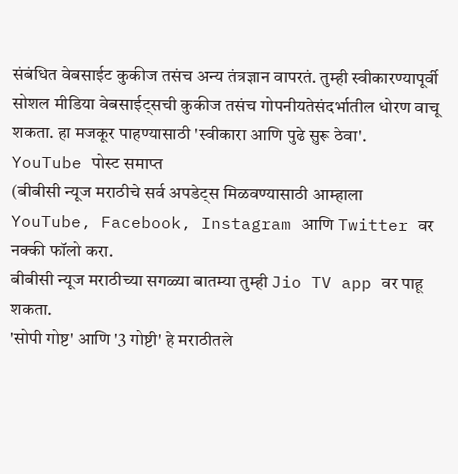संबंधित वेबसाईट कुकीज तसंच अन्य तंत्रज्ञान वापरतं. तुम्ही स्वीकारण्यापूर्वी सोशल मीडिया वेबसाईट्सची कुकीज तसंच गोपनीयतेसंदर्भातील धोरण वाचू शकता. हा मजकूर पाहण्यासाठी 'स्वीकारा आणि पुढे सुरू ठेवा'.
YouTube पोस्ट समाप्त
(बीबीसी न्यूज मराठीचे सर्व अपडेट्स मिळवण्यासाठी आम्हाला YouTube, Facebook, Instagram आणि Twitter वर नक्की फॉलो करा.
बीबीसी न्यूज मराठीच्या सगळ्या बातम्या तुम्ही Jio TV app वर पाहू शकता.
'सोपी गोष्ट' आणि '3 गोष्टी' हे मराठीतले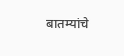बातम्यांचे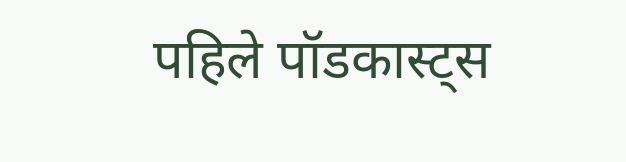पहिले पॉडकास्ट्स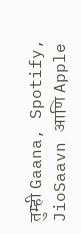तुम्ही Gaana, Spotify, JioSaavn आणि Apple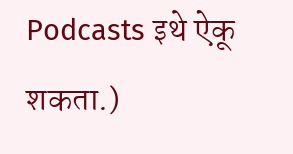Podcasts इथे ऐकू शकता.)